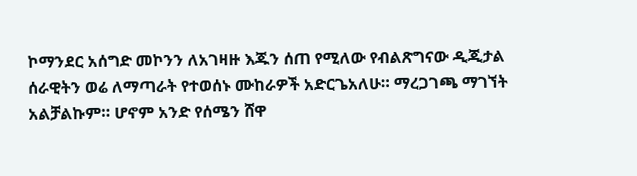ኮማንደር አሰግድ መኮንን ለአገዛዙ እጁን ሰጠ የሚለው የብልጽግናው ዲጂታል ሰራዊትን ወሬ ለማጣራት የተወሰኑ ሙከራዎች አድርጌአለሁ። ማረጋገጫ ማገኘት አልቻልኩም። ሆኖም አንድ የሰሜን ሸዋ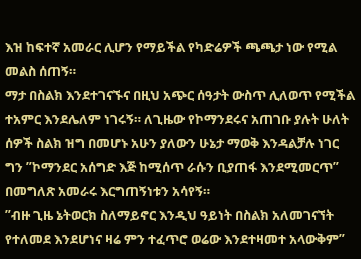እዝ ከፍተኛ አመራር ሊሆን የማይችል የካድሬዎች ጫጫታ ነው የሚል መልስ ሰጠኝ።
ማታ በስልክ እንደተገናኙና በዚህ አጭር ሰዓታት ውስጥ ሊለወጥ የሚችል ተአምር እንደሌለም ነገሩኝ። ለጊዜው የኮማንደሩና አጠገቡ ያሉት ሁለት ሰዎች ስልክ ዝግ በመሆኑ አሁን ያለውን ሁኔታ ማወቅ እንዳልቻሉ ነገር ግን ”ኮማንደር አሰግድ እጅ ከሚሰጥ ራሱን ቢያጠፋ እንደሚመርጥ” በመግለጽ አመራሩ እርግጠኝነቱን አሳየኝ።
”ብዙ ጊዜ ኔትወርክ ስለማይኖር እንዲህ ዓይነት በስልክ አለመገናኘት የተለመደ እንደሆነና ዛሬ ምን ተፈጥሮ ወሬው እንደተዛመተ አላውቅም”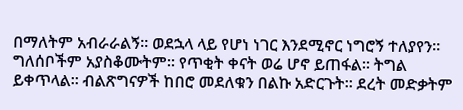በማለትም አብራራልኝ። ወደኋላ ላይ የሆነ ነገር እንደሚኖር ነግሮኝ ተለያየን።
ግለሰቦችም አያስቆሙትም። የጥቂት ቀናት ወሬ ሆኖ ይጠፋል። ትግል ይቀጥላል። ብልጽግናዎች ከበሮ መደለቁን በልኩ አድርጉት። ደረት መድቃትም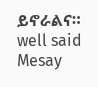ይኖራልና።
well said Mesay